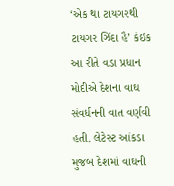‘એક થા ટાયગરથી ટાયગર ઝિંદા હૈ’ કંઇક આ રીતે વડા પ્રધાન મોદીએ દેશના વાઘ સંવર્ધનની વાત વર્ણવી હતી. લેટેસ્ટ આંકડા મુજબ દેશમાં વાઘની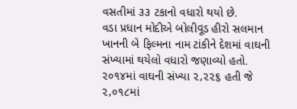વસતીમાં ૩૩ ટકાનો વધારો થયો છે.
વડા પ્રધાન મોદીએ બોલીવૂડ હીરો સલમાન ખાનની બે ફિલ્મના નામ ટાંકીને દેશમાં વાઘની સંખ્યામાં થયેલો વધારો જણાવ્યો હતો. ૨૦૧૪માં વાઘની સંખ્યા ૨,૨૨૬ હતી જે ૨,૦૧૮માં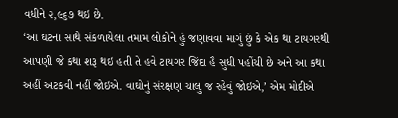વધીને ૨,૯૬૭ થઇ છે.
‘આ ઘટના સાથે સંકળાયેલા તમામ લોકોને હું જણાવવા માગું છું કે એક થા ટાયગરથી આપણી જે કથા શરૂ થઇ હતી તે હવે ટાયગર જિંદા હૈ સુધી પહોંચી છે અને આ કથા અહીં અટકવી નહીં જોઇએ. વાઘોનું સંરક્ષણ ચાલુ જ રહેવું જોઇએ,’ એમ મોદીએ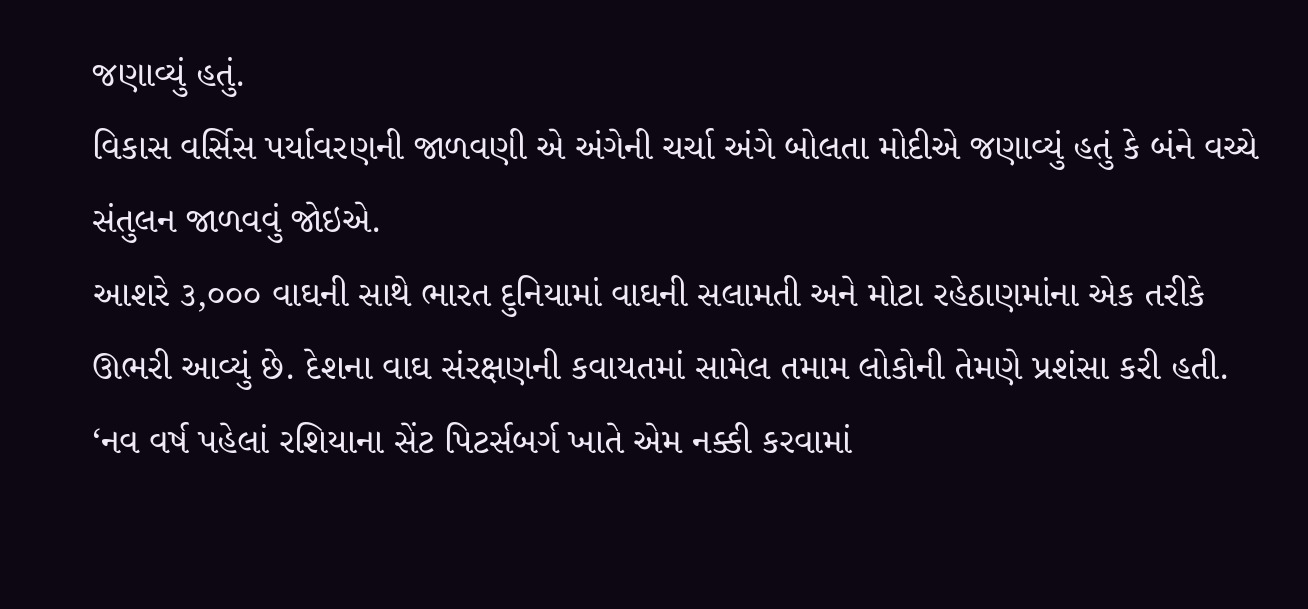જણાવ્યું હતું.
વિકાસ વર્સિસ પર્યાવરણની જાળવણી એ અંગેની ચર્ચા અંગે બોલતા મોદીએ જણાવ્યું હતું કે બંને વચ્ચે સંતુલન જાળવવું જોઇએ.
આશરે ૩,૦૦૦ વાઘની સાથે ભારત દુનિયામાં વાઘની સલામતી અને મોટા રહેઠાણમાંના એક તરીકે ઊભરી આવ્યું છે. દેશના વાઘ સંરક્ષણની કવાયતમાં સામેલ તમામ લોકોની તેમણે પ્રશંસા કરી હતી. ‘નવ વર્ષ પહેલાં રશિયાના સેંટ પિટર્સબર્ગ ખાતે એમ નક્કી કરવામાં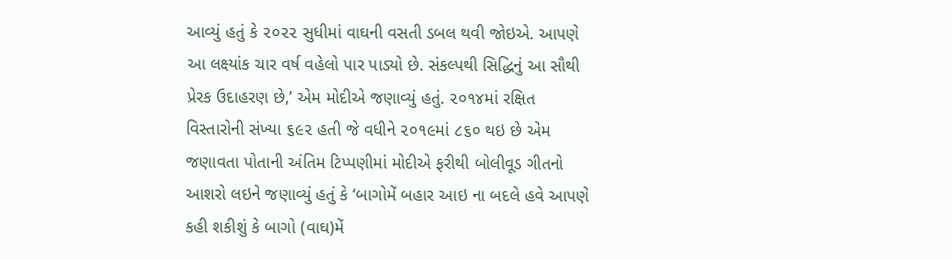આવ્યું હતું કે ૨૦૨૨ સુધીમાં વાઘની વસતી ડબલ થવી જોઇએ. આપણે આ લક્ષ્યાંક ચાર વર્ષ વહેલો પાર પાડ્યો છે. સંકલ્પથી સિદ્ધિનું આ સૌથી પ્રેરક ઉદાહરણ છે,’ એમ મોદીએ જણાવ્યું હતું. ૨૦૧૪માં રક્ષિત વિસ્તારોની સંખ્યા ૬૯૨ હતી જે વધીને ૨૦૧૯માં ૮૬૦ થઇ છે એમ જણાવતા પોતાની અંતિમ ટિપ્પણીમાં મોદીએ ફરીથી બોલીવૂડ ગીતનો આશરો લઇને જણાવ્યું હતું કે ‘બાગોમેં બહાર આઇ ના બદલે હવે આપણે કહી શકીશું કે બાગો (વાઘ)મેં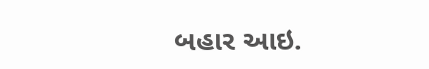બહાર આઇ.